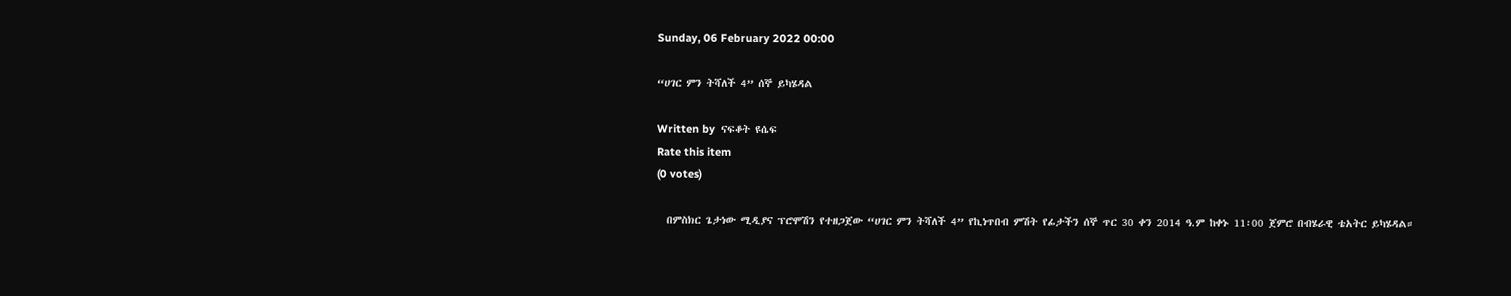Sunday, 06 February 2022 00:00

“ሀገር ምን ትሻለች 4” ሰኞ ይካሄዳል

Written by  ናፍቆት ዩሴፍ
Rate this item
(0 votes)

  በምስክር ጌታነው ሚዲያና ፕሮሞሽን የተዘጋጀው “ሀገር ምን ትሻለች 4” የኪነጥበብ ምሽት የፊታችን ሰኞ ጥር 30 ቀን 2014 ዓ.ም ከቀኑ 11፡00 ጀምሮ በብሄራዊ ቴአትር ይካሄዳል።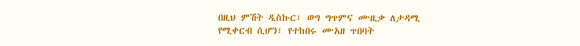በዚህ ምሽት ዲስኩር፣ ወግ ግጥምና ሙዚቃ ለታዳሚ የሚቀርብ ሲሆን፣ የተከበሩ ሙአዘ ጥበባት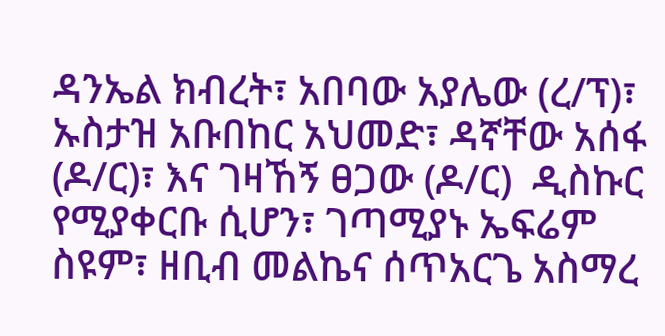ዳንኤል ክብረት፣ አበባው አያሌው (ረ/ፕ)፣ ኡስታዝ አቡበከር አህመድ፣ ዳኛቸው አሰፋ (ዶ/ር)፣ እና ገዛኸኝ ፀጋው (ዶ/ር)  ዲስኩር  የሚያቀርቡ ሲሆን፣ ገጣሚያኑ ኤፍሬም ስዩም፣ ዘቢብ መልኬና ሰጥአርጌ አስማረ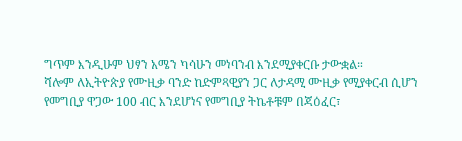ግጥም እንዲሁም ህፃን አሜን ካሳሁን መነባንብ እንደሚያቀርቡ ታውቋል።
ሻሎም ለኢትዮጵያ የሙዚቃ ባንድ ከድምጻዊያን ጋር ለታዳሚ ሙዚቃ የሚያቀርብ ሲሆን የመግቢያ ዋጋው 100 ብር እንደሆነና የመግቢያ ትኬቶቹም በጃዕፈር፣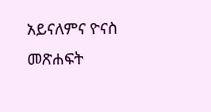አይናለምና ዮናስ መጽሐፍት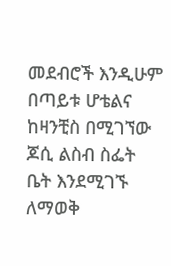መደብሮች እንዲሁም በጣይቱ ሆቴልና ከዛንቺስ በሚገኘው ጆሲ ልስብ ስፌት ቤት እንደሚገኙ ለማወቅ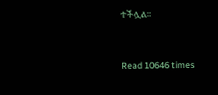ተችሏል።


Read 10646 times